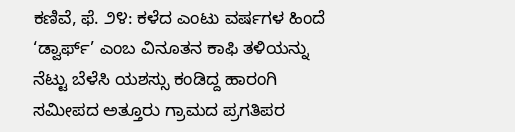ಕಣಿವೆ, ಫೆ. ೨೪: ಕಳೆದ ಎಂಟು ವರ್ಷಗಳ ಹಿಂದೆ ‘ಡ್ವಾರ್ಫ್’ ಎಂಬ ವಿನೂತನ ಕಾಫಿ ತಳಿಯನ್ನು ನೆಟ್ಟು ಬೆಳೆಸಿ ಯಶಸ್ಸು ಕಂಡಿದ್ದ ಹಾರಂಗಿ ಸಮೀಪದ ಅತ್ತೂರು ಗ್ರಾಮದ ಪ್ರಗತಿಪರ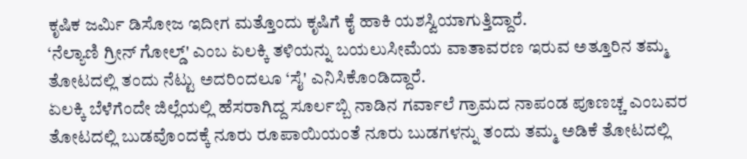ಕೃಷಿಕ ಜರ್ಮಿ ಡಿಸೋಜ ಇದೀಗ ಮತ್ತೊಂದು ಕೃಷಿಗೆ ಕೈ ಹಾಕಿ ಯಶಸ್ವಿಯಾಗುತ್ತಿದ್ದಾರೆ.
‘ನೆಲ್ಯಾಣಿ ಗ್ರೀನ್ ಗೋಲ್ಡ್' ಎಂಬ ಏಲಕ್ಕಿ ತಳಿಯನ್ನು ಬಯಲುಸೀಮೆಯ ವಾತಾವರಣ ಇರುವ ಅತ್ತೂರಿನ ತಮ್ಮ ತೋಟದಲ್ಲಿ ತಂದು ನೆಟ್ಟು ಅದರಿಂದಲೂ ‘ಸೈ' ಎನಿಸಿಕೊಂಡಿದ್ದಾರೆ.
ಏಲಕ್ಕಿ ಬೆಳೆಗೆಂದೇ ಜಿಲ್ಲೆಯಲ್ಲಿ ಹೆಸರಾಗಿದ್ದ ಸೂರ್ಲಬ್ಬಿ ನಾಡಿನ ಗರ್ವಾಲೆ ಗ್ರಾಮದ ನಾಪಂಡ ಪೂಣಚ್ಚ ಎಂಬವರ ತೋಟದಲ್ಲಿ ಬುಡವೊಂದಕ್ಕೆ ನೂರು ರೂಪಾಯಿಯಂತೆ ನೂರು ಬುಡಗಳನ್ನು ತಂದು ತಮ್ಮ ಅಡಿಕೆ ತೋಟದಲ್ಲಿ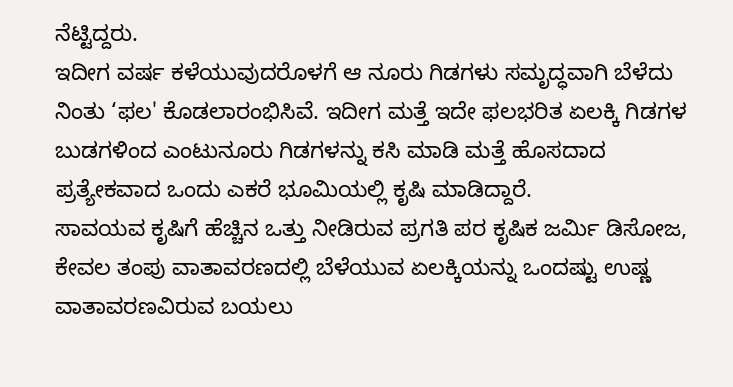ನೆಟ್ಟಿದ್ದರು.
ಇದೀಗ ವರ್ಷ ಕಳೆಯುವುದರೊಳಗೆ ಆ ನೂರು ಗಿಡಗಳು ಸಮೃದ್ಧವಾಗಿ ಬೆಳೆದು ನಿಂತು ‘ಫಲ' ಕೊಡಲಾರಂಭಿಸಿವೆ. ಇದೀಗ ಮತ್ತೆ ಇದೇ ಫಲಭರಿತ ಏಲಕ್ಕಿ ಗಿಡಗಳ ಬುಡಗಳಿಂದ ಎಂಟುನೂರು ಗಿಡಗಳನ್ನು ಕಸಿ ಮಾಡಿ ಮತ್ತೆ ಹೊಸದಾದ ಪ್ರತ್ಯೇಕವಾದ ಒಂದು ಎಕರೆ ಭೂಮಿಯಲ್ಲಿ ಕೃಷಿ ಮಾಡಿದ್ದಾರೆ.
ಸಾವಯವ ಕೃಷಿಗೆ ಹೆಚ್ಚಿನ ಒತ್ತು ನೀಡಿರುವ ಪ್ರಗತಿ ಪರ ಕೃಷಿಕ ಜರ್ಮಿ ಡಿಸೋಜ, ಕೇವಲ ತಂಪು ವಾತಾವರಣದಲ್ಲಿ ಬೆಳೆಯುವ ಏಲಕ್ಕಿಯನ್ನು ಒಂದಷ್ಟು ಉಷ್ಣ ವಾತಾವರಣವಿರುವ ಬಯಲು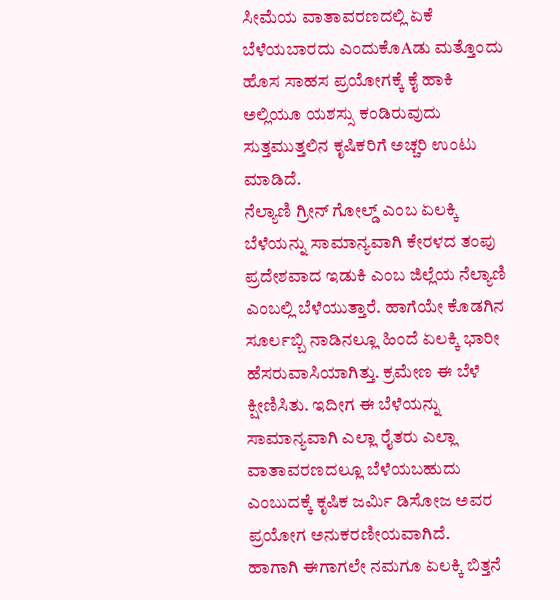ಸೀಮೆಯ ವಾತಾವರಣದಲ್ಲಿ ಏಕೆ ಬೆಳೆಯಬಾರದು ಎಂದುಕೊAಡು ಮತ್ತೊಂದು ಹೊಸ ಸಾಹಸ ಪ್ರಯೋಗಕ್ಕೆ ಕೈ ಹಾಕಿ ಅಲ್ಲಿಯೂ ಯಶಸ್ಸು ಕಂಡಿರುವುದು ಸುತ್ತಮುತ್ತಲಿನ ಕೃಷಿಕರಿಗೆ ಅಚ್ಚರಿ ಉಂಟು ಮಾಡಿದೆ.
ನೆಲ್ಯಾಣಿ ಗ್ರೀನ್ ಗೋಲ್ಡ್ ಎಂಬ ಏಲಕ್ಕಿ ಬೆಳೆಯನ್ನು ಸಾಮಾನ್ಯವಾಗಿ ಕೇರಳದ ತಂಪು ಪ್ರದೇಶವಾದ ಇಡುಕಿ ಎಂಬ ಜಿಲ್ಲೆಯ ನೆಲ್ಯಾಣಿ ಎಂಬಲ್ಲಿ ಬೆಳೆಯುತ್ತಾರೆ. ಹಾಗೆಯೇ ಕೊಡಗಿನ ಸೂರ್ಲಬ್ಬಿ ನಾಡಿನಲ್ಲೂ ಹಿಂದೆ ಏಲಕ್ಕಿ ಭಾರೀ ಹೆಸರುವಾಸಿಯಾಗಿತ್ತು. ಕ್ರಮೇಣ ಈ ಬೆಳೆ ಕ್ಷೀಣಿಸಿತು. ಇದೀಗ ಈ ಬೆಳೆಯನ್ನು ಸಾಮಾನ್ಯವಾಗಿ ಎಲ್ಲಾ ರೈತರು ಎಲ್ಲಾ ವಾತಾವರಣದಲ್ಲೂ ಬೆಳೆಯಬಹುದು ಎಂಬುದಕ್ಕೆ ಕೃಷಿಕ ಜರ್ಮಿ ಡಿಸೋಜ ಅವರ ಪ್ರಯೋಗ ಅನುಕರಣೀಯವಾಗಿದೆ.
ಹಾಗಾಗಿ ಈಗಾಗಲೇ ನಮಗೂ ಏಲಕ್ಕಿ ಬಿತ್ತನೆ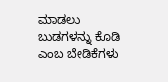ಮಾಡಲು ಬುಡಗಳನ್ನು ಕೊಡಿ ಎಂಬ ಬೇಡಿಕೆಗಳು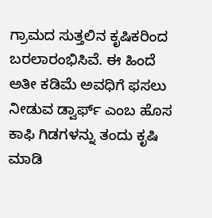ಗ್ರಾಮದ ಸುತ್ತಲಿನ ಕೃಷಿಕರಿಂದ ಬರಲಾರಂಭಿಸಿವೆ. ಈ ಹಿಂದೆ ಅತೀ ಕಡಿಮೆ ಅವಧಿಗೆ ಫಸಲು ನೀಡುವ ಡ್ವಾರ್ಫ್ ಎಂಬ ಹೊಸ ಕಾಫಿ ಗಿಡಗಳನ್ನು ತಂದು ಕೃಷಿ ಮಾಡಿ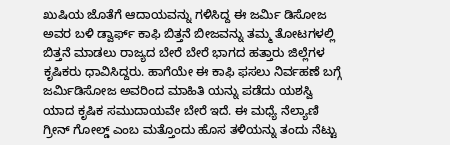ಖುಷಿಯ ಜೊತೆಗೆ ಆದಾಯವನ್ನು ಗಳಿಸಿದ್ದ ಈ ಜರ್ಮಿ ಡಿಸೋಜ ಅವರ ಬಳಿ ಡ್ವಾರ್ಫ್ ಕಾಫಿ ಬಿತ್ತನೆ ಬೀಜವನ್ನು ತಮ್ಮ ತೋಟಗಳಲ್ಲಿ ಬಿತ್ತನೆ ಮಾಡಲು ರಾಜ್ಯದ ಬೇರೆ ಬೇರೆ ಭಾಗದ ಹತ್ತಾರು ಜಿಲ್ಲೆಗಳ ಕೃಷಿಕರು ಧಾವಿಸಿದ್ದರು. ಹಾಗೆಯೇ ಈ ಕಾಫಿ ಫಸಲು ನಿರ್ವಹಣೆ ಬಗ್ಗೆ ಜರ್ಮಿಡಿಸೋಜ ಅವರಿಂದ ಮಾಹಿತಿ ಯನ್ನು ಪಡೆದು ಯಶಸ್ವಿ ಯಾದ ಕೃಷಿಕ ಸಮುದಾಯವೇ ಬೇರೆ ಇದೆ. ಈ ಮಧ್ಯೆ ನೆಲ್ಯಾಣಿ ಗ್ರೀನ್ ಗೋಲ್ಡ್ ಎಂಬ ಮತ್ತೊಂದು ಹೊಸ ತಳಿಯನ್ನು ತಂದು ನೆಟ್ಟು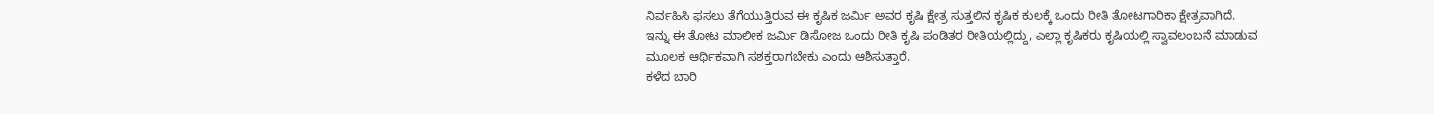ನಿರ್ವಹಿಸಿ ಫಸಲು ತೆಗೆಯುತ್ತಿರುವ ಈ ಕೃಷಿಕ ಜರ್ಮಿ ಅವರ ಕೃಷಿ ಕ್ಷೇತ್ರ ಸುತ್ತಲಿನ ಕೃಷಿಕ ಕುಲಕ್ಕೆ ಒಂದು ರೀತಿ ತೋಟಗಾರಿಕಾ ಕ್ಷೇತ್ರವಾಗಿದೆ.
ಇನ್ನು ಈ ತೋಟ ಮಾಲೀಕ ಜರ್ಮಿ ಡಿಸೋಜ ಒಂದು ರೀತಿ ಕೃಷಿ ಪಂಡಿತರ ರೀತಿಯಲ್ಲಿದ್ದು, ಎಲ್ಲಾ ಕೃಷಿಕರು ಕೃಷಿಯಲ್ಲಿ ಸ್ವಾವಲಂಬನೆ ಮಾಡುವ ಮೂಲಕ ಆರ್ಥಿಕವಾಗಿ ಸಶಕ್ತರಾಗಬೇಕು ಎಂದು ಆಶಿಸುತ್ತಾರೆ.
ಕಳೆದ ಬಾರಿ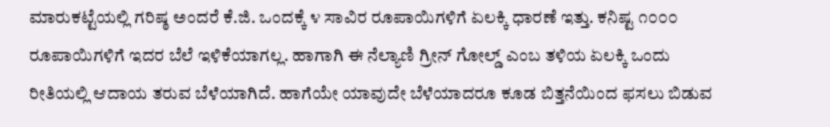ಮಾರುಕಟ್ಟೆಯಲ್ಲಿ ಗರಿಷ್ಠ ಅಂದರೆ ಕೆ.ಜಿ. ಒಂದಕ್ಕೆ ೪ ಸಾವಿರ ರೂಪಾಯಿಗಳಿಗೆ ಏಲಕ್ಕಿ ಧಾರಣೆ ಇತ್ತು. ಕನಿಷ್ಟ ೧೦೦೦ ರೂಪಾಯಿಗಳಿಗೆ ಇದರ ಬೆಲೆ ಇಳಿಕೆಯಾಗಲ್ಲ. ಹಾಗಾಗಿ ಈ ನೆಲ್ಯಾಣಿ ಗ್ರೀನ್ ಗೋಲ್ಡ್ ಎಂಬ ತಳಿಯ ಏಲಕ್ಕಿ ಒಂದು ರೀತಿಯಲ್ಲಿ ಆದಾಯ ತರುವ ಬೆಳೆಯಾಗಿದೆ. ಹಾಗೆಯೇ ಯಾವುದೇ ಬೆಳೆಯಾದರೂ ಕೂಡ ಬಿತ್ತನೆಯಿಂದ ಫಸಲು ಬಿಡುವ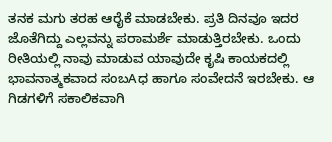ತನಕ ಮಗು ತರಹ ಆರೈಕೆ ಮಾಡಬೇಕು. ಪ್ರತಿ ದಿನವೂ ಇದರ ಜೊತೆಗಿದ್ದು ಎಲ್ಲವನ್ನು ಪರಾಮರ್ಶೆ ಮಾಡುತ್ತಿರಬೇಕು. ಒಂದು ರೀತಿಯಲ್ಲಿ ನಾವು ಮಾಡುವ ಯಾವುದೇ ಕೃಷಿ ಕಾಯಕದಲ್ಲಿ ಭಾವನಾತ್ಮಕವಾದ ಸಂಬAಧ ಹಾಗೂ ಸಂವೇದನೆ ಇರಬೇಕು. ಆ ಗಿಡಗಳಿಗೆ ಸಕಾಲಿಕವಾಗಿ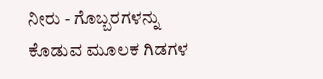ನೀರು - ಗೊಬ್ಬರಗಳನ್ನು ಕೊಡುವ ಮೂಲಕ ಗಿಡಗಳ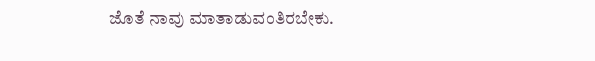ಜೊತೆ ನಾವು ಮಾತಾಡುವಂತಿರಬೇಕು.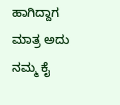ಹಾಗಿದ್ದಾಗ ಮಾತ್ರ ಅದು ನಮ್ಮ ಕೈ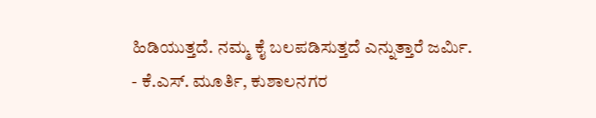ಹಿಡಿಯುತ್ತದೆ. ನಮ್ಮ ಕೈ ಬಲಪಡಿಸುತ್ತದೆ ಎನ್ನುತ್ತಾರೆ ಜರ್ಮಿ.
- ಕೆ.ಎಸ್. ಮೂರ್ತಿ, ಕುಶಾಲನಗರ